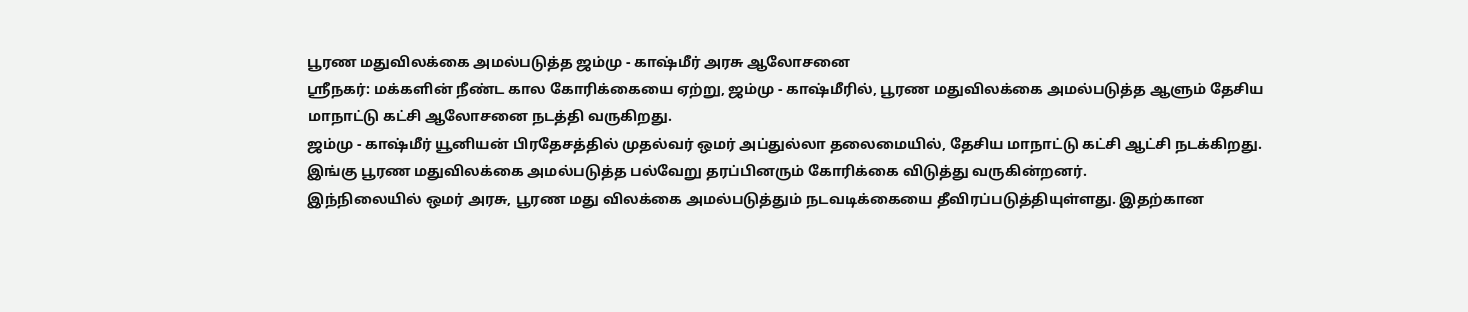பூரண மதுவிலக்கை அமல்படுத்த ஜம்மு - காஷ்மீர் அரசு ஆலோசனை
ஸ்ரீநகர்: மக்களின் நீண்ட கால கோரிக்கையை ஏற்று, ஜம்மு - காஷ்மீரில், பூரண மதுவிலக்கை அமல்படுத்த ஆளும் தேசிய மாநாட்டு கட்சி ஆலோசனை நடத்தி வருகிறது.
ஜம்மு - காஷ்மீர் யூனியன் பிரதேசத்தில் முதல்வர் ஒமர் அப்துல்லா தலைமையில், தேசிய மாநாட்டு கட்சி ஆட்சி நடக்கிறது.
இங்கு பூரண மதுவிலக்கை அமல்படுத்த பல்வேறு தரப்பினரும் கோரிக்கை விடுத்து வருகின்றனர்.
இந்நிலையில் ஒமர் அரசு, பூரண மது விலக்கை அமல்படுத்தும் நடவடிக்கையை தீவிரப்படுத்தியுள்ளது. இதற்கான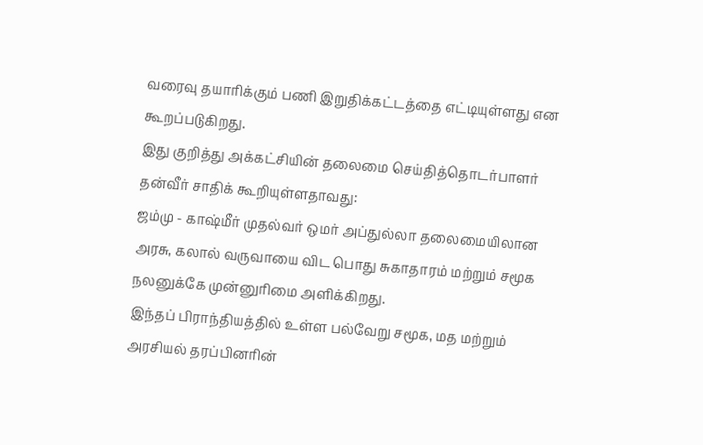வரைவு தயாரிக்கும் பணி இறுதிக்கட்டத்தை எட்டியுள்ளது என கூறப்படுகிறது.
இது குறித்து அக்கட்சியின் தலைமை செய்தித்தொடர்பாளர் தன்வீர் சாதிக் கூறியுள்ளதாவது:
ஜம்மு - காஷ்மீர் முதல்வர் ஒமர் அப்துல்லா தலைமையிலான அரசு, கலால் வருவாயை விட பொது சுகாதாரம் மற்றும் சமூக நலனுக்கே முன்னுரிமை அளிக்கிறது.
இந்தப் பிராந்தியத்தில் உள்ள பல்வேறு சமூக, மத மற்றும் அரசியல் தரப்பினரின்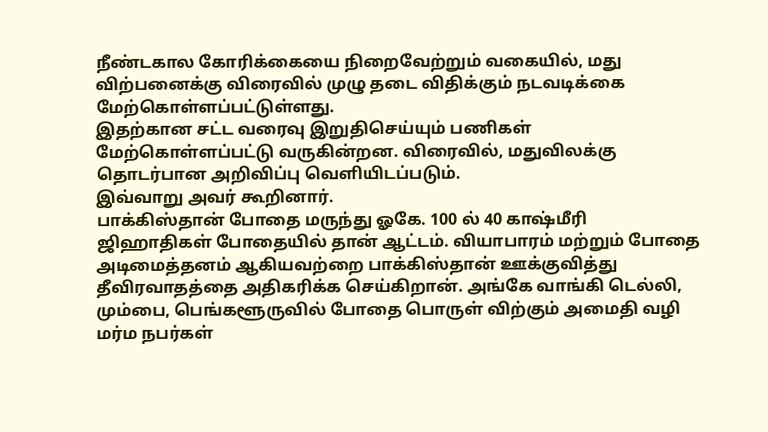நீண்டகால கோரிக்கையை நிறைவேற்றும் வகையில், மது விற்பனைக்கு விரைவில் முழு தடை விதிக்கும் நடவடிக்கை மேற்கொள்ளப்பட்டுள்ளது.
இதற்கான சட்ட வரைவு இறுதிசெய்யும் பணிகள் மேற்கொள்ளப்பட்டு வருகின்றன. விரைவில், மதுவிலக்கு தொடர்பான அறிவிப்பு வெளியிடப்படும்.
இவ்வாறு அவர் கூறினார்.
பாக்கிஸ்தான் போதை மருந்து ஓகே. 100 ல் 40 காஷ்மீரி ஜிஹாதிகள் போதையில் தான் ஆட்டம். வியாபாரம் மற்றும் போதை அடிமைத்தனம் ஆகியவற்றை பாக்கிஸ்தான் ஊக்குவித்து தீவிரவாதத்தை அதிகரிக்க செய்கிறான். அங்கே வாங்கி டெல்லி, மும்பை, பெங்களூருவில் போதை பொருள் விற்கும் அமைதி வழி மர்ம நபர்கள்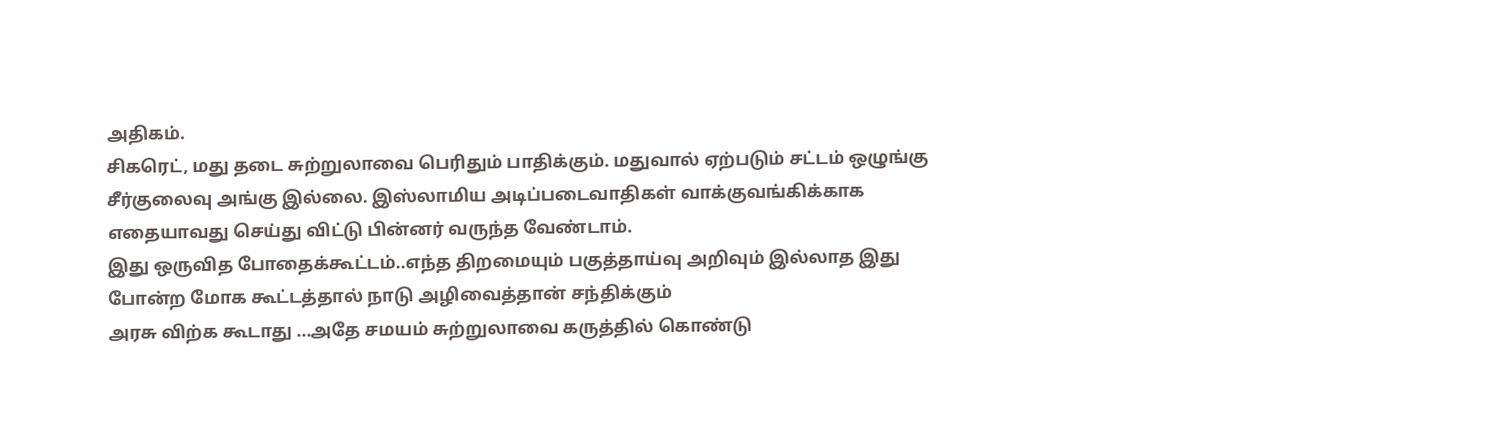அதிகம்.
சிகரெட், மது தடை சுற்றுலாவை பெரிதும் பாதிக்கும். மதுவால் ஏற்படும் சட்டம் ஒழுங்கு சீர்குலைவு அங்கு இல்லை. இஸ்லாமிய அடிப்படைவாதிகள் வாக்குவங்கிக்காக எதையாவது செய்து விட்டு பின்னர் வருந்த வேண்டாம்.
இது ஒருவித போதைக்கூட்டம்..எந்த திறமையும் பகுத்தாய்வு அறிவும் இல்லாத இது போன்ற மோக கூட்டத்தால் நாடு அழிவைத்தான் சந்திக்கும்
அரசு விற்க கூடாது ...அதே சமயம் சுற்றுலாவை கருத்தில் கொண்டு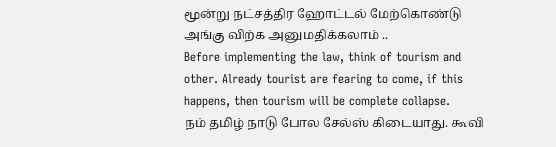மூன்று நட்சத்திர ஹோட்டல் மேற்கொண்டு அங்கு விற்க அனுமதிக்கலாம் ..
Before implementing the law, think of tourism and other. Already tourist are fearing to come, if this happens, then tourism will be complete collapse.
நம் தமிழ் நாடு போல சேல்ஸ் கிடையாது. கூவி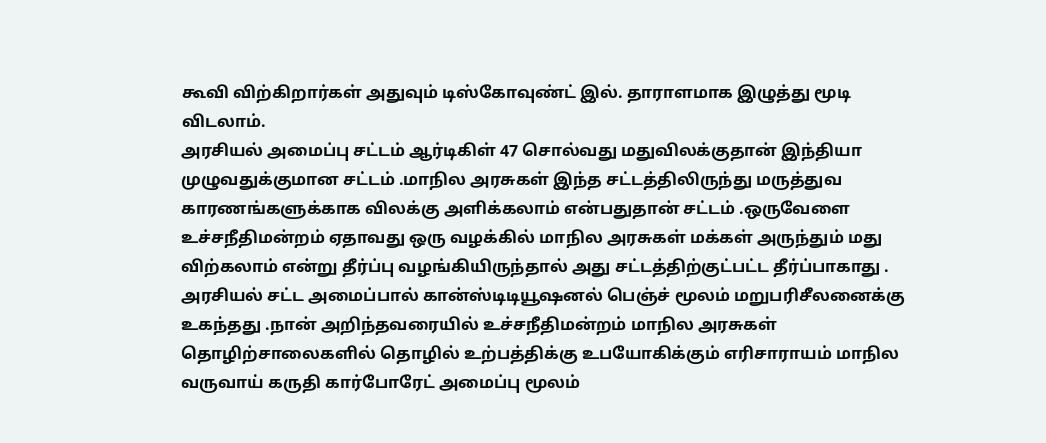கூவி விற்கிறார்கள் அதுவும் டிஸ்கோவுண்ட் இல். தாராளமாக இழுத்து மூடி விடலாம்.
அரசியல் அமைப்பு சட்டம் ஆர்டிகிள் 47 சொல்வது மதுவிலக்குதான் இந்தியா முழுவதுக்குமான சட்டம் .மாநில அரசுகள் இந்த சட்டத்திலிருந்து மருத்துவ காரணங்களுக்காக விலக்கு அளிக்கலாம் என்பதுதான் சட்டம் .ஒருவேளை உச்சநீதிமன்றம் ஏதாவது ஒரு வழக்கில் மாநில அரசுகள் மக்கள் அருந்தும் மது விற்கலாம் என்று தீர்ப்பு வழங்கியிருந்தால் அது சட்டத்திற்குட்பட்ட தீர்ப்பாகாது . அரசியல் சட்ட அமைப்பால் கான்ஸ்டிடியூஷனல் பெஞ்ச் மூலம் மறுபரிசீலனைக்கு உகந்தது .நான் அறிந்தவரையில் உச்சநீதிமன்றம் மாநில அரசுகள் தொழிற்சாலைகளில் தொழில் உற்பத்திக்கு உபயோகிக்கும் எரிசாராயம் மாநில வருவாய் கருதி கார்போரேட் அமைப்பு மூலம்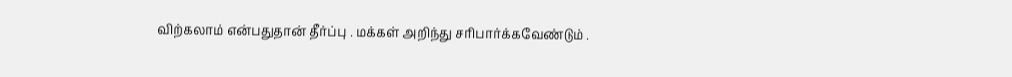விற்கலாம் என்பதுதான் தீர்ப்பு . மக்கள் அறிந்து சரிபார்க்கவேண்டும் .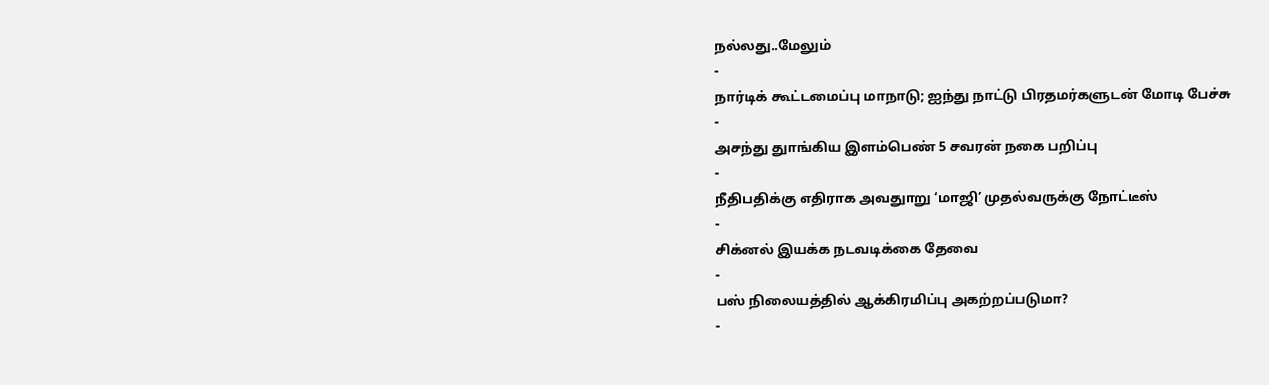நல்லது..மேலும்
-
நார்டிக் கூட்டமைப்பு மாநாடு; ஐந்து நாட்டு பிரதமர்களுடன் மோடி பேச்சு
-
அசந்து துாங்கிய இளம்பெண் 5 சவரன் நகை பறிப்பு
-
நீதிபதிக்கு எதிராக அவதுாறு ‘மாஜி’ முதல்வருக்கு நோட்டீஸ்
-
சிக்னல் இயக்க நடவடிக்கை தேவை
-
பஸ் நிலையத்தில் ஆக்கிரமிப்பு அகற்றப்படுமா?
-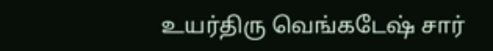உயர்திரு வெங்கடேஷ் சார்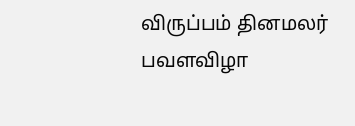விருப்பம் தினமலர் பவளவிழா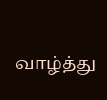வாழ்த்து